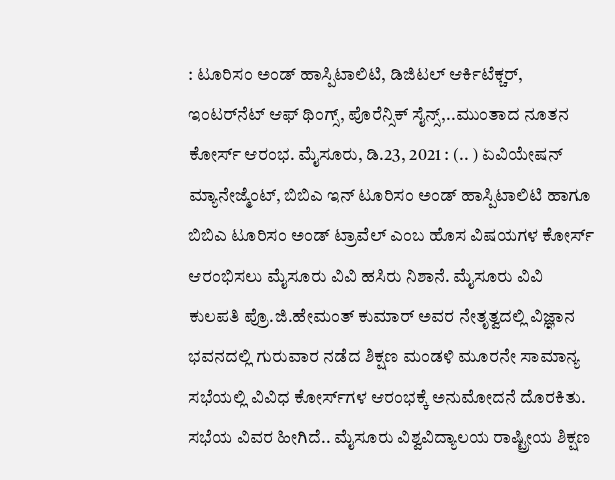: ಟೂರಿಸಂ ಅಂಡ್ ಹಾಸ್ಪಿಟಾಲಿಟಿ, ಡಿಜಿಟಲ್ ಆರ್ಕಿಟೆಕ್ಚರ್, ಇಂಟರ್‌ನೆಟ್ ಆಫ್ ಥಿಂಗ್ಸ್, ಪೊರೆನ್ಸಿಕ್ ಸೈನ್ಸ್,..ಮುಂತಾದ ನೂತನ ಕೋರ್ಸ್ ಆರಂಭ. ಮೈಸೂರು, ಡಿ.23, 2021 : (.. ) ಏವಿಯೇಷನ್ ಮ್ಯಾನೇಜ್ಮೆಂಟ್, ಬಿಬಿಎ ಇನ್ ಟೂರಿಸಂ ಅಂಡ್ ಹಾಸ್ಪಿಟಾಲಿಟಿ ಹಾಗೂ ಬಿಬಿಎ ಟೂರಿಸಂ ಅಂಡ್ ಟ್ರಾವೆಲ್ ಎಂಬ ಹೊಸ ವಿಷಯಗಳ ಕೋರ್ಸ್ ಆರಂಭಿಸಲು ಮೈಸೂರು ವಿವಿ ಹಸಿರು ನಿಶಾನೆ. ಮೈಸೂರು ವಿವಿ ಕುಲಪತಿ ಪ್ರೊ.ಜಿ.ಹೇಮಂತ್ ಕುಮಾರ್ ಅವರ ನೇತೃತ್ವದಲ್ಲಿ ವಿಜ್ಞಾನ ಭವನದಲ್ಲಿ ಗುರುವಾರ ನಡೆದ ಶಿಕ್ಷಣ ಮಂಡಳಿ ಮೂರನೇ ಸಾಮಾನ್ಯ ಸಭೆಯಲ್ಲಿ ವಿವಿಧ ಕೋರ್ಸ್‌ಗಳ ಆರಂಭಕ್ಕೆ ಅನುಮೋದನೆ ದೊರಕಿತು. ಸಭೆಯ ವಿವರ ಹೀಗಿದೆ.. ಮೈಸೂರು ವಿಶ್ವವಿದ್ಯಾಲಯ ರಾಷ್ಟ್ರೀಯ ಶಿಕ್ಷಣ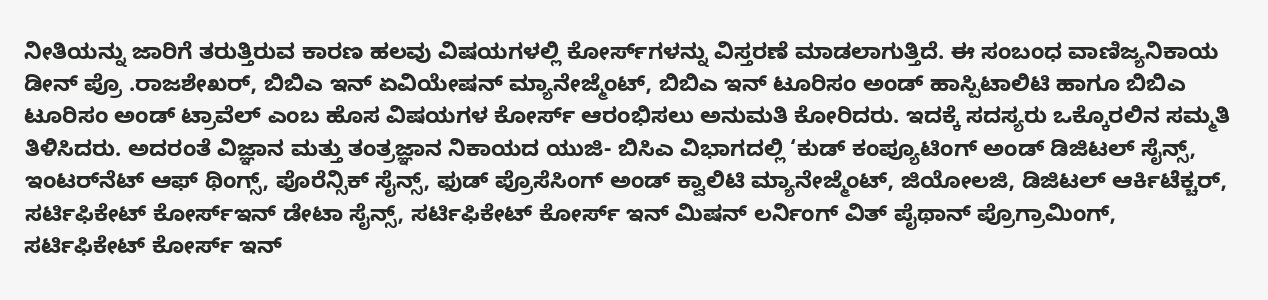ನೀತಿಯನ್ನು ಜಾರಿಗೆ ತರುತ್ತಿರುವ ಕಾರಣ ಹಲವು ವಿಷಯಗಳಲ್ಲಿ ಕೋರ್ಸ್‌ಗಳನ್ನು ವಿಸ್ತರಣೆ ಮಾಡಲಾಗುತ್ತಿದೆ. ಈ ಸಂಬಂಧ ವಾಣಿಜ್ಯನಿಕಾಯ ಡೀನ್ ಪ್ರೊ .ರಾಜಶೇಖರ್, ಬಿಬಿಎ ಇನ್ ಏವಿಯೇಷನ್ ಮ್ಯಾನೇಜ್ಮೆಂಟ್, ಬಿಬಿಎ ಇನ್ ಟೂರಿಸಂ ಅಂಡ್ ಹಾಸ್ಪಿಟಾಲಿಟಿ ಹಾಗೂ ಬಿಬಿಎ ಟೂರಿಸಂ ಅಂಡ್ ಟ್ರಾವೆಲ್ ಎಂಬ ಹೊಸ ವಿಷಯಗಳ ಕೋರ್ಸ್ ಆರಂಭಿಸಲು ಅನುಮತಿ ಕೋರಿದರು. ಇದಕ್ಕೆ ಸದಸ್ಯರು ಒಕ್ಕೊರಲಿನ ಸಮ್ಮತಿ ತಿಳಿಸಿದರು. ಅದರಂತೆ ವಿಜ್ಞಾನ ಮತ್ತು ತಂತ್ರಜ್ಞಾನ ನಿಕಾಯದ ಯುಜಿ- ಬಿಸಿಎ ವಿಭಾಗದಲ್ಲಿ ‘ಕುಡ್ ಕಂಪ್ಯೂಟಿಂಗ್ ಅಂಡ್ ಡಿಜಿಟಲ್ ಸೈನ್ಸ್, ಇಂಟರ್‌ನೆಟ್ ಆಫ್ ಥಿಂಗ್ಸ್, ಪೊರೆನ್ಸಿಕ್ ಸೈನ್ಸ್, ಫುಡ್ ಪ್ರೊಸೆಸಿಂಗ್ ಅಂಡ್ ಕ್ವಾಲಿಟಿ ಮ್ಯಾನೇಜ್ಮೆಂಟ್, ಜಿಯೋಲಜಿ, ಡಿಜಿಟಲ್ ಆರ್ಕಿಟೆಕ್ಚರ್, ಸರ್ಟಿಫಿಕೇಟ್ ಕೋರ್ಸ್‌ಇನ್ ಡೇಟಾ ಸೈನ್ಸ್, ಸರ್ಟಿಫಿಕೇಟ್ ಕೋರ್ಸ್ ಇನ್ ಮಿಷನ್ ಲರ್ನಿಂಗ್ ವಿತ್ ಪೈಥಾನ್ ಪ್ರೊಗ್ರಾಮಿಂಗ್, ಸರ್ಟಿಫಿಕೇಟ್ ಕೋರ್ಸ್ ಇನ್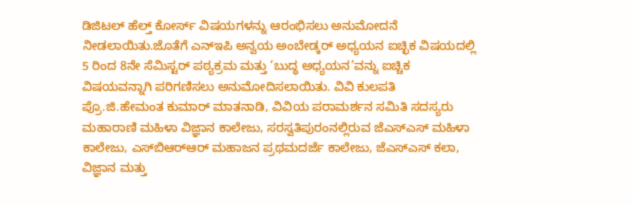ಡಿಜಿಟಲ್ ಹೆಲ್ತ್ ಕೋರ್ಸ್ ವಿಷಯಗಳನ್ನು ಆರಂಭಿಸಲು ಅನುಮೋದನೆ ನೀಡಲಾಯಿತು.ಜೊತೆಗೆ ಎನ್‌ಇಪಿ ಅನ್ವಯ ಅಂಬೇಡ್ಕರ್ ಅಧ್ಯಯನ ಐಚ್ಛಿಕ ವಿಷಯದಲ್ಲಿ 5 ರಿಂದ 8ನೇ ಸೆಮಿಸ್ಟರ್ ಪಠ್ಯಕ್ರಮ ಮತ್ತು ‘ಬುದ್ಧ ಅಧ್ಯಯನ’ವನ್ನು ಐಚ್ಚಿಕ ವಿಷಯವನ್ನಾಗಿ ಪರಿಗಣಿಸಲು ಅನುಮೋದಿಸಲಾಯಿತು. ವಿವಿ ಕುಲಪತಿ ಪ್ರೊ.ಜಿ.ಹೇಮಂತ ಕುಮಾರ್ ಮಾತನಾಡಿ, ವಿವಿಯ ಪರಾಮರ್ಶನ ಸಮಿತಿ ಸದಸ್ಯರು ಮಹಾರಾಣಿ ಮಹಿಳಾ ವಿಜ್ಞಾನ ಕಾಲೇಜು, ಸರಸ್ವತಿಪುರಂನಲ್ಲಿರುವ ಜೆಎಸ್‌ಎಸ್ ಮಹಿಳಾ ಕಾಲೇಜು, ಎಸ್‌ಬಿಆರ್‌ಆರ್ ಮಹಾಜನ ಪ್ರಥಮದರ್ಜೆ ಕಾಲೇಜು, ಜೆಎಸ್‌ಎಸ್ ಕಲಾ, ವಿಜ್ಞಾನ ಮತ್ತು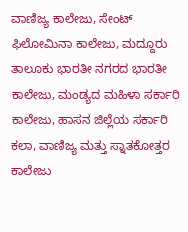ವಾಣಿಜ್ಯ ಕಾಲೇಜು, ಸೇಂಟ್ ಫಿಲೋಮಿನಾ ಕಾಲೇಜು, ಮದ್ದೂರು ತಾಲೂಕು ಭಾರತೀ ನಗರದ ಭಾರತೀ ಕಾಲೇಜು, ಮಂಡ್ಯದ ಮಹಿಳಾ ಸರ್ಕಾರಿ ಕಾಲೇಜು, ಹಾಸನ ಜಿಲ್ಲೆಯ ಸರ್ಕಾರಿ ಕಲಾ, ವಾಣಿಜ್ಯ ಮತ್ತು ಸ್ನಾತಕೋತ್ತರ ಕಾಲೇಜು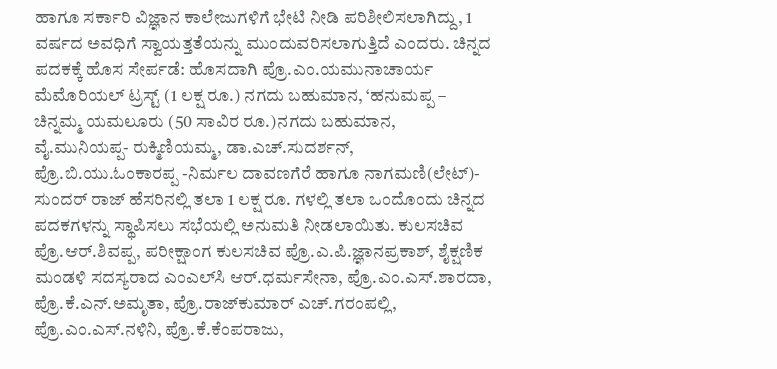ಹಾಗೂ ಸರ್ಕಾರಿ ವಿಜ್ಞಾನ ಕಾಲೇಜುಗಳಿಗೆ ಭೇಟಿ ನೀಡಿ ಪರಿಶೀಲಿಸಲಾಗಿದ್ದು, 1 ವರ್ಷದ ಅವಧಿಗೆ ಸ್ವಾಯತ್ತತೆಯನ್ನು ಮುಂದುವರಿಸಲಾಗುತ್ತಿದೆ ಎಂದರು. ಚಿನ್ನದ ಪದಕಕ್ಕೆ ಹೊಸ ಸೇರ್ಪಡೆ: ಹೊಸದಾಗಿ ಪ್ರೊ.ಎಂ.ಯಮುನಾಚಾರ್ಯ ಮೆಮೊರಿಯಲ್ ಟ್ರಸ್ಟ್ (1 ಲಕ್ಷ ರೂ.) ನಗದು ಬಹುಮಾನ, ‘ಹನುಮಪ್ಪ – ಚಿನ್ನಮ್ಮ ಯಮಲೂರು (50 ಸಾವಿರ ರೂ.)ನಗದು ಬಹುಮಾನ, ವೈ.ಮುನಿಯಪ್ಪ- ರುಕ್ಮಿಣಿಯಮ್ಮ, ಡಾ.ಎಚ್.ಸುದರ್ಶನ್, ಪ್ರೊ.ಬಿ.ಯು.ಓಂಕಾರಪ್ಪ -ನಿರ್ಮಲ ದಾವಣಗೆರೆ ಹಾಗೂ ನಾಗಮಣಿ(ಲೇಟ್)- ಸುಂದರ್ ರಾಜ್ ಹೆಸರಿನಲ್ಲಿ ತಲಾ 1 ಲಕ್ಷ ರೂ. ಗಳಲ್ಲಿ ತಲಾ ಒಂದೊಂದು ಚಿನ್ನದ ಪದಕಗಳನ್ನು ಸ್ಥಾಪಿಸಲು ಸಭೆಯಲ್ಲಿ ಅನುಮತಿ ನೀಡಲಾಯಿತು. ಕುಲಸಚಿವ ಪ್ರೊ.ಆರ್.ಶಿವಪ್ಪ, ಪರೀಕ್ಷಾಂಗ ಕುಲಸಚಿವ ಪ್ರೊ.ಎ.ಪಿ.ಜ್ಞಾನಪ್ರಕಾಶ್, ಶೈಕ್ಷಣಿಕ ಮಂಡಳಿ ಸದಸ್ಯರಾದ ಎಂಎಲ್‌ಸಿ ಆರ್.ಧರ್ಮಸೇನಾ, ಪ್ರೊ.ಎಂ.ಎಸ್.ಶಾರದಾ, ಪ್ರೊ.ಕೆ.ಎನ್.ಅಮೃತಾ, ಪ್ರೊ.ರಾಜ್‌ಕುಮಾರ್ ಎಚ್.ಗರಂಪಲ್ಲಿ, ಪ್ರೊ.ಎಂ.ಎಸ್.ನಳಿನಿ, ಪ್ರೊ.ಕೆ.ಕೆಂಪರಾಜು,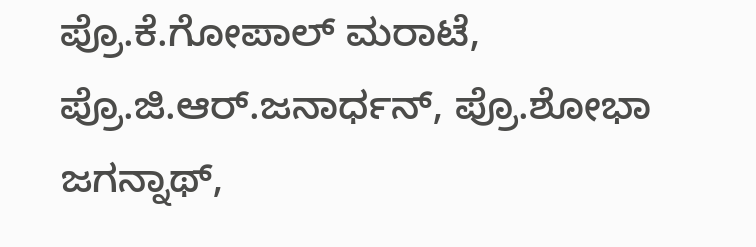ಪ್ರೊ.ಕೆ.ಗೋಪಾಲ್ ಮರಾಟೆ, ಪ್ರೊ.ಜಿ.ಆರ್.ಜನಾರ್ಧನ್, ಪ್ರೊ.ಶೋಭಾ ಜಗನ್ನಾಥ್,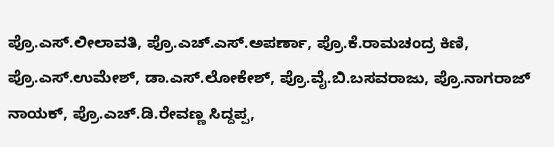ಪ್ರೊ.ಎಸ್.ಲೀಲಾವತಿ, ಪ್ರೊ.ಎಚ್.ಎಸ್.ಅಪರ್ಣಾ, ಪ್ರೊ.ಕೆ.ರಾಮಚಂದ್ರ ಕಿಣಿ, ಪ್ರೊ.ಎಸ್.ಉಮೇಶ್, ಡಾ.ಎಸ್.ಲೋಕೇಶ್, ಪ್ರೊ.ವೈ.ಬಿ.ಬಸವರಾಜು, ಪ್ರೊ.ನಾಗರಾಜ್ ನಾಯಕ್, ಪ್ರೊ.ಎಚ್.ಡಿ.ರೇವಣ್ಣ ಸಿದ್ದಪ್ಪ,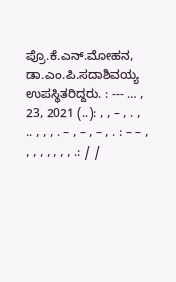ಪ್ರೊ.ಕೆ.ಎನ್.ಮೋಹನ, ಡಾ.ಎಂ.ಪಿ.ಸದಾಶಿವಯ್ಯ ಉಪಸ್ಥಿತರಿದ್ದರು. : --- … , 23, 2021 (..): , , – , . , .. , , , . – , – , – , . : – – , , , , , , , , .: / /